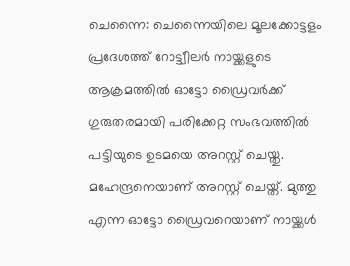ചെന്നൈ: ചെന്നൈയിലെ മൂലക്കോട്ടളം പ്രദേശത്ത് റോട്ട്വീലർ നായ്ക്കളുടെ ആക്രമത്തിൽ ഓട്ടോ ഡ്രൈവർക്ക് ഗുരുതരമായി പരിക്കേറ്റ സംഭവത്തിൽ പട്ടിയുടെ ഉടമയെ അറസ്റ്റ് ചെയ്തു. മഹേന്ദ്രനെയാണ് അറസ്റ്റ് ചെയ്ത്. മുത്തു എന്ന ഓട്ടോ ഡ്രൈവറെയാണ് നായ്ക്കൾ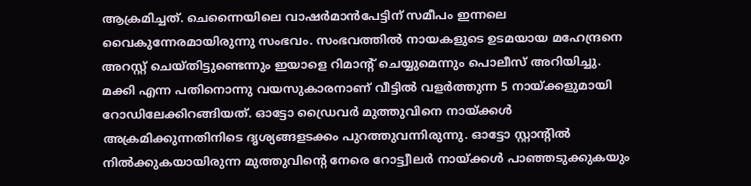ആക്രമിച്ചത്. ചെന്നൈയിലെ വാഷർമാൻപേട്ടിന് സമീപം ഇന്നലെ വൈകുന്നേരമായിരുന്നു സംഭവം. സംഭവത്തിൽ നായകളുടെ ഉടമയായ മഹേന്ദ്രനെ അറസ്റ്റ് ചെയ്തിട്ടുണ്ടെന്നും ഇയാളെ റിമാന്റ് ചെയ്യുമെന്നും പൊലീസ് അറിയിച്ചു.
മക്കി എന്ന പതിനൊന്നു വയസുകാരനാണ് വീട്ടിൽ വളർത്തുന്ന 5 നായ്ക്കളുമായി റോഡിലേക്കിറങ്ങിയത്. ഓട്ടോ ഡ്രൈവർ മുത്തുവിനെ നായ്ക്കൾ അക്രമിക്കുന്നതിനിടെ ദൃശ്യങ്ങളടക്കം പുറത്തുവന്നിരുന്നു. ഓട്ടോ സ്റ്റാന്റിൽ നിൽക്കുകയായിരുന്ന മുത്തുവിന്റെ നേരെ റോട്ട്വീലർ നായ്ക്കൾ പാഞ്ഞടുക്കുകയും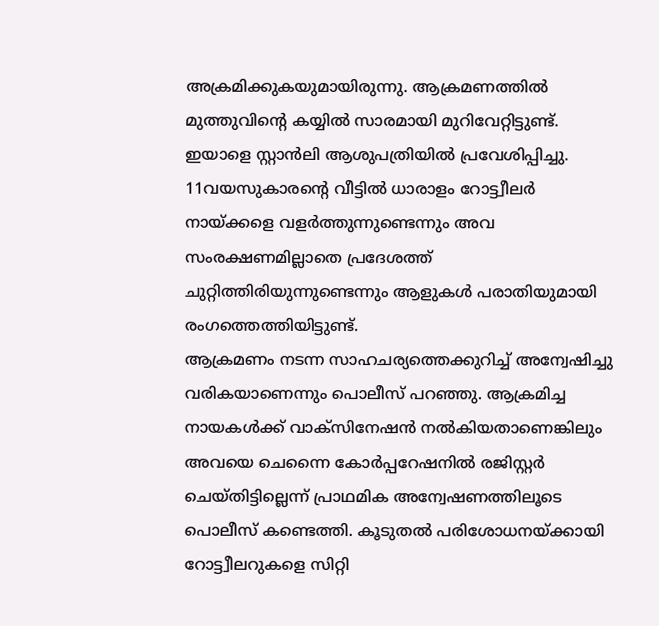അക്രമിക്കുകയുമായിരുന്നു. ആക്രമണത്തിൽ മുത്തുവിന്റെ കയ്യിൽ സാരമായി മുറിവേറ്റിട്ടുണ്ട്. ഇയാളെ സ്റ്റാൻലി ആശുപത്രിയിൽ പ്രവേശിപ്പിച്ചു. 11വയസുകാരന്റെ വീട്ടിൽ ധാരാളം റോട്ട്വീലർ നായ്ക്കളെ വളർത്തുന്നുണ്ടെന്നും അവ സംരക്ഷണമില്ലാതെ പ്രദേശത്ത് ചുറ്റിത്തിരിയുന്നുണ്ടെന്നും ആളുകൾ പരാതിയുമായി രംഗത്തെത്തിയിട്ടുണ്ട്.
ആക്രമണം നടന്ന സാഹചര്യത്തെക്കുറിച്ച് അന്വേഷിച്ചു വരികയാണെന്നും പൊലീസ് പറഞ്ഞു. ആക്രമിച്ച നായകൾക്ക് വാക്സിനേഷൻ നൽകിയതാണെങ്കിലും അവയെ ചെന്നൈ കോർപ്പറേഷനിൽ രജിസ്റ്റർ ചെയ്തിട്ടില്ലെന്ന് പ്രാഥമിക അന്വേഷണത്തിലൂടെ പൊലീസ് കണ്ടെത്തി. കൂടുതൽ പരിശോധനയ്ക്കായി റോട്ട്വീലറുകളെ സിറ്റി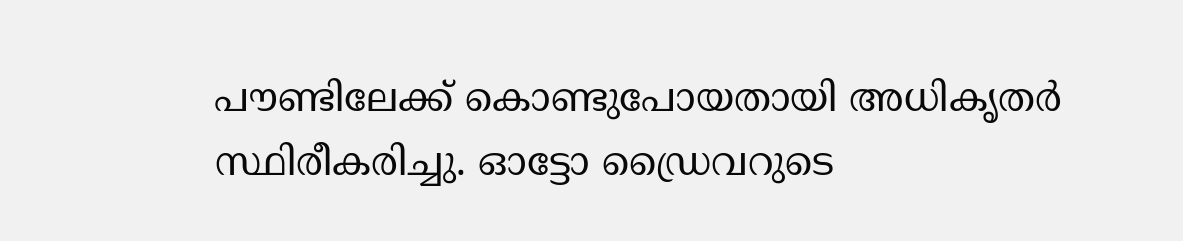പൗണ്ടിലേക്ക് കൊണ്ടുപോയതായി അധികൃതർ സ്ഥിരീകരിച്ചു. ഓട്ടോ ഡ്രൈവറുടെ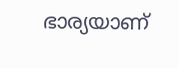ഭാര്യയാണ്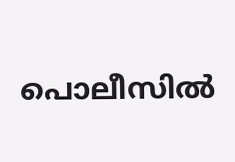പൊലീസിൽ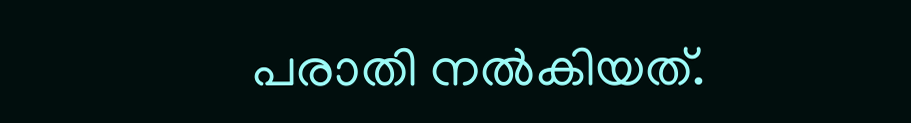പരാതി നൽകിയത്.